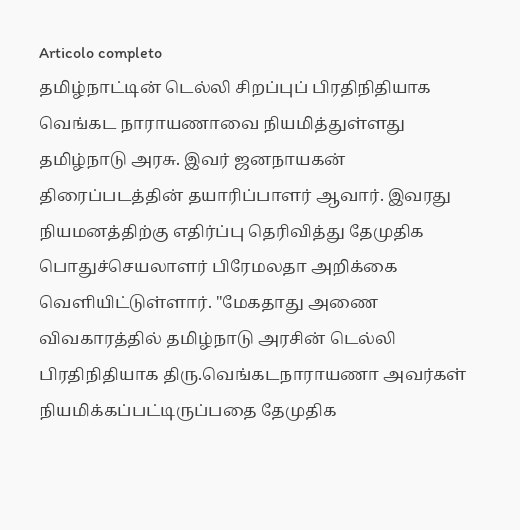Articolo completo
தமிழ்நாட்டின் டெல்லி சிறப்புப் பிரதிநிதியாக வெங்கட நாராயணாவை நியமித்துள்ளது தமிழ்நாடு அரசு. இவர் ஜனநாயகன் திரைப்படத்தின் தயாரிப்பாளர் ஆவார். இவரது நியமனத்திற்கு எதிர்ப்பு தெரிவித்து தேமுதிக பொதுச்செயலாளர் பிரேமலதா அறிக்கை வெளியிட்டுள்ளார். "மேகதாது அணை விவகாரத்தில் தமிழ்நாடு அரசின் டெல்லி பிரதிநிதியாக திரு.வெங்கடநாராயணா அவர்கள் நியமிக்கப்பட்டிருப்பதை தேமுதிக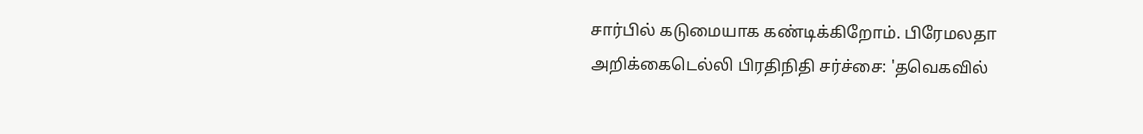சார்பில் கடுமையாக கண்டிக்கிறோம். பிரேமலதா அறிக்கைடெல்லி பிரதிநிதி சர்ச்சை: 'தவெகவில்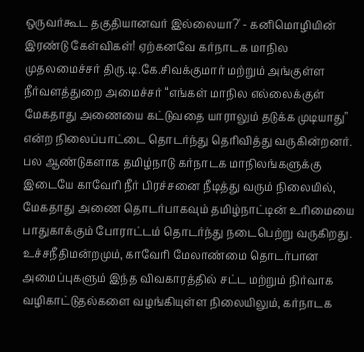ஒருவர்கூட தகுதியானவர் இல்லையா?' - கனிமொழியின் இரண்டு கேள்விகள்! ஏற்கனவே கர்நாடக மாநில முதலமைச்சர் திரு.டி.கே.சிவக்குமார் மற்றும் அங்குள்ள நீர்வளத்துறை அமைச்சர் “எங்கள் மாநில எல்லைக்குள் மேகதாது அணையை கட்டுவதை யாராலும் தடுக்க முடியாது" என்ற நிலைப்பாட்டை தொடர்ந்து தெரிவித்து வருகின்றனர். பல ஆண்டுகளாக தமிழ்நாடு கர்நாடக மாநிலங்களுக்கு இடையே காவேரி நீர் பிரச்சனை நீடித்து வரும் நிலையில், மேகதாது அணை தொடர்பாகவும் தமிழ்நாட்டின் உரிமையை பாதுகாக்கும் போராட்டம் தொடர்ந்து நடைபெற்று வருகிறது. உச்சநீதிமன்றமும், காவேரி மேலாண்மை தொடர்பான அமைப்புகளும் இந்த விவகாரத்தில் சட்ட மற்றும் நிர்வாக வழிகாட்டுதல்களை வழங்கியுள்ள நிலையிலும், கர்நாடக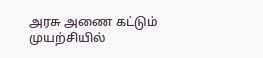அரசு அணை கட்டும் முயற்சியில்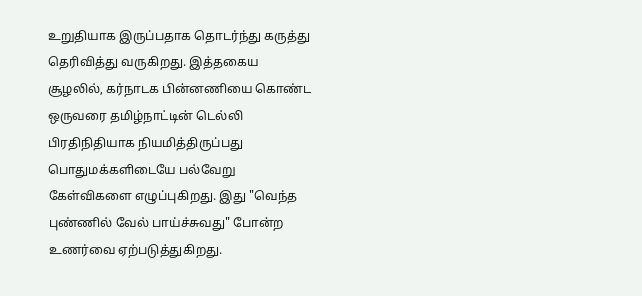உறுதியாக இருப்பதாக தொடர்ந்து கருத்து தெரிவித்து வருகிறது. இத்தகைய சூழலில், கர்நாடக பின்னணியை கொண்ட ஒருவரை தமிழ்நாட்டின் டெல்லி பிரதிநிதியாக நியமித்திருப்பது பொதுமக்களிடையே பல்வேறு கேள்விகளை எழுப்புகிறது. இது "வெந்த புண்ணில் வேல் பாய்ச்சுவது" போன்ற உணர்வை ஏற்படுத்துகிறது.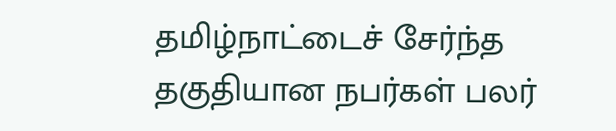தமிழ்நாட்டைச் சேர்ந்த தகுதியான நபர்கள் பலர்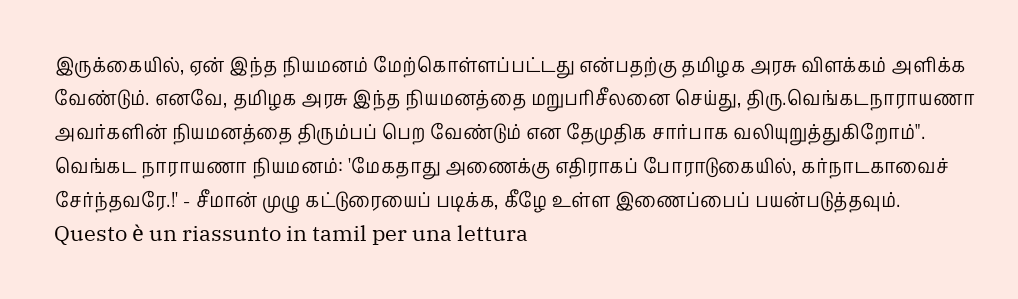இருக்கையில், ஏன் இந்த நியமனம் மேற்கொள்ளப்பட்டது என்பதற்கு தமிழக அரசு விளக்கம் அளிக்க வேண்டும். எனவே, தமிழக அரசு இந்த நியமனத்தை மறுபரிசீலனை செய்து, திரு.வெங்கடநாராயணா அவர்களின் நியமனத்தை திரும்பப் பெற வேண்டும் என தேமுதிக சார்பாக வலியுறுத்துகிறோம்". வெங்கட நாராயணா நியமனம்: 'மேகதாது அணைக்கு எதிராகப் போராடுகையில், கர்நாடகாவைச் சேர்ந்தவரே.!' - சீமான் முழு கட்டுரையைப் படிக்க, கீழே உள்ள இணைப்பைப் பயன்படுத்தவும்.
Questo è un riassunto in tamil per una lettura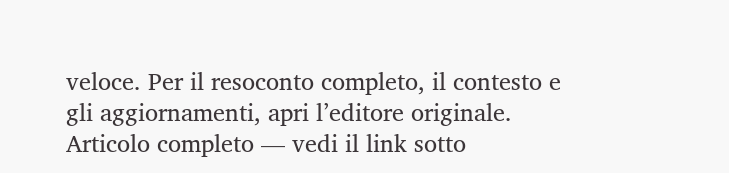veloce. Per il resoconto completo, il contesto e gli aggiornamenti, apri l’editore originale.
Articolo completo — vedi il link sotto